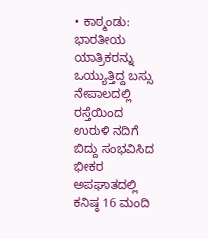• ಕಾಠ್ಮಂಡು: ಭಾರತೀಯ ಯಾತ್ರಿಕರನ್ನು ಒಯ್ಯುತ್ತಿದ್ದ ಬಸ್ಸು ನೇಪಾಲದಲ್ಲಿ ರಸ್ತೆಯಿಂದ ಉರುಳಿ ನದಿಗೆ ಬಿದ್ದು ಸಂಭವಿಸಿದ ಭೀಕರ ಅಪಘಾತದಲ್ಲಿ ಕನಿಷ್ಠ 16 ಮಂದಿ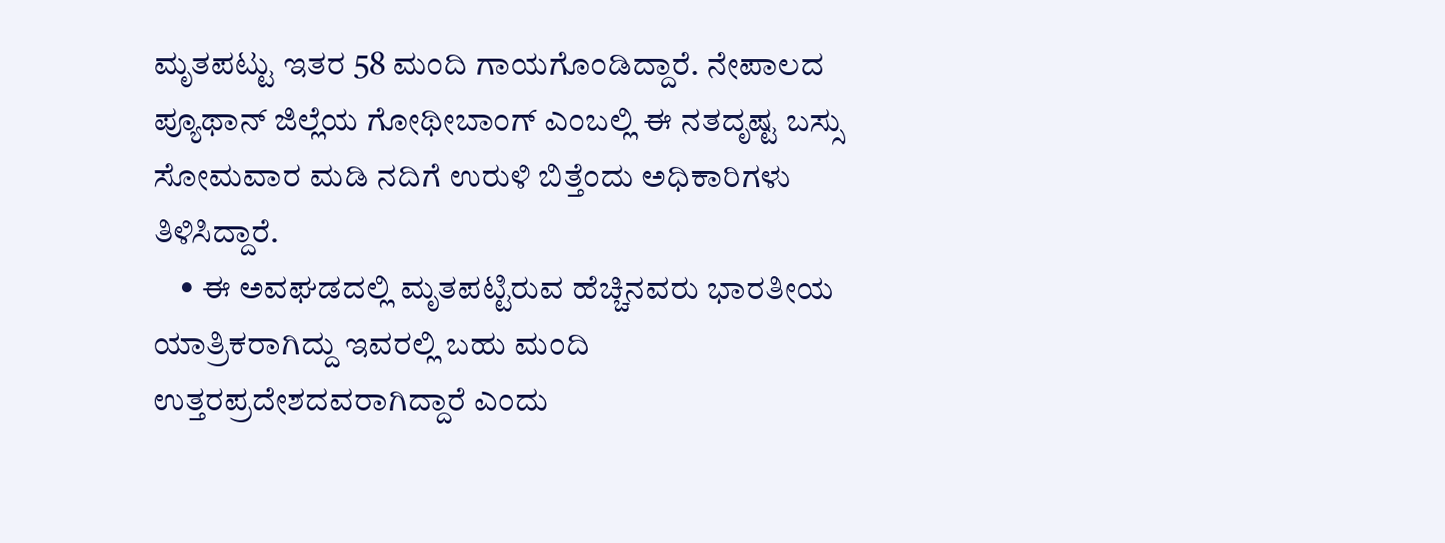ಮೃತಪಟ್ಟು ಇತರ 58 ಮಂದಿ ಗಾಯಗೊಂಡಿದ್ದಾರೆ. ನೇಪಾಲದ ಪ್ಯೂಥಾನ್‌ ಜಿಲ್ಲೆಯ ಗೋಥೀಬಾಂಗ್‌ ಎಂಬಲ್ಲಿ ಈ ನತದೃಷ್ಟ ಬಸ್ಸು ಸೋಮವಾರ ಮಡಿ ನದಿಗೆ ಉರುಳಿ ಬಿತ್ತೆಂದು ಅಧಿಕಾರಿಗಳು ತಿಳಿಸಿದ್ದಾರೆ.
    • ಈ ಅವಘಡದಲ್ಲಿ ಮೃತಪಟ್ಟಿರುವ ಹೆಚ್ಚಿನವರು ಭಾರತೀಯ ಯಾತ್ರಿಕರಾಗಿದ್ದು ಇವರಲ್ಲಿ ಬಹು ಮಂದಿ ಉತ್ತರಪ್ರದೇಶದವರಾಗಿದ್ದಾರೆ ಎಂದು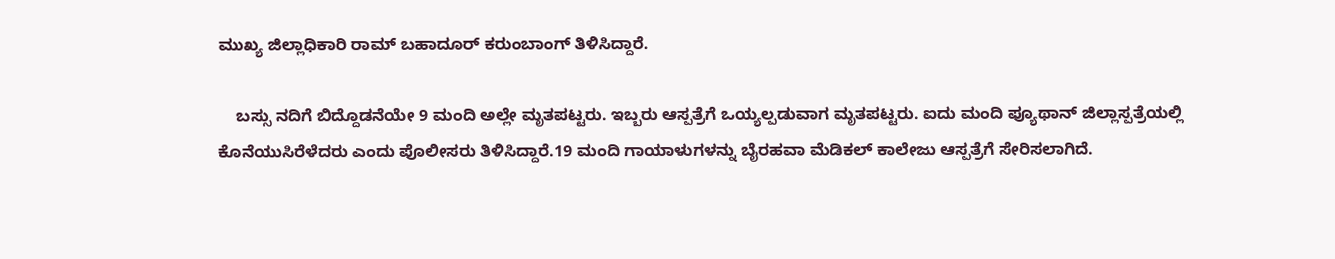ಮುಖ್ಯ ಜಿಲ್ಲಾಧಿಕಾರಿ ರಾಮ್‌ ಬಹಾದೂರ್‌ ಕರುಂಬಾಂಗ್‌ ತಿಳಿಸಿದ್ದಾರೆ.

    ಬಸ್ಸು ನದಿಗೆ ಬಿದ್ದೊಡನೆಯೇ 9 ಮಂದಿ ಅಲ್ಲೇ ಮೃತಪಟ್ಟರು. ಇಬ್ಬರು ಆಸ್ಪತ್ರೆಗೆ ಒಯ್ಯಲ್ಪಡುವಾಗ ಮೃತಪಟ್ಟರು. ಐದು ಮಂದಿ ಪ್ಯೂಥಾನ್‌ ಜಿಲ್ಲಾಸ್ಪತ್ರೆಯಲ್ಲಿ ಕೊನೆಯುಸಿರೆಳೆದರು ಎಂದು ಪೊಲೀಸರು ತಿಳಿಸಿದ್ದಾರೆ.19 ಮಂದಿ ಗಾಯಾಳುಗಳನ್ನು ಬೈರಹವಾ ಮೆಡಿಕಲ್‌ ಕಾಲೇಜು ಆಸ್ಪತ್ರೆಗೆ ಸೇರಿಸಲಾಗಿದೆ.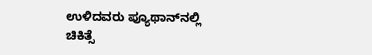ಉಳಿದವರು ಪ್ಯೂಥಾನ್‌ನಲ್ಲಿ ಚಿಕಿತ್ಸೆ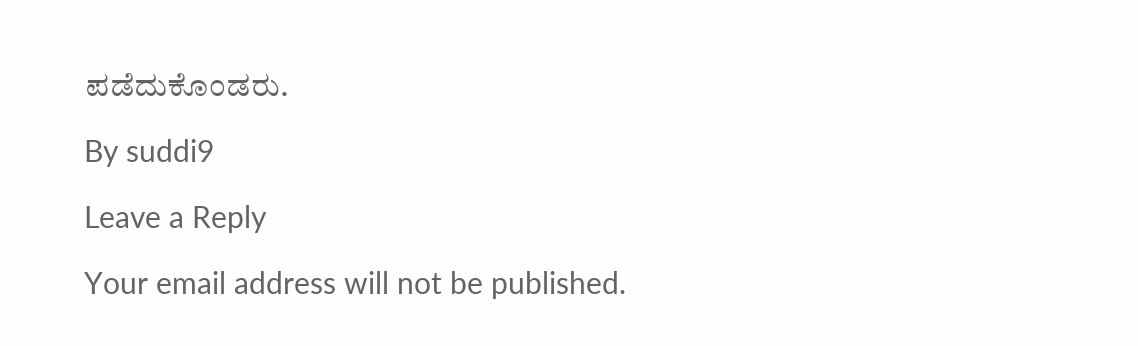ಪಡೆದುಕೊಂಡರು.

By suddi9

Leave a Reply

Your email address will not be published.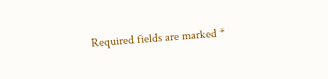Required fields are marked *